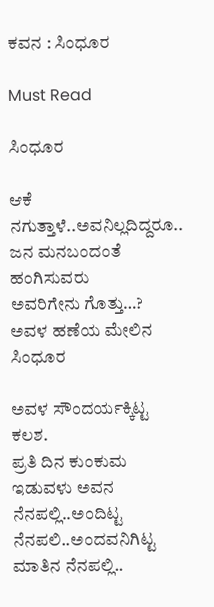ಕವನ : ಸಿಂಧೂರ

Must Read

ಸಿಂಧೂರ

ಆಕೆ ನಗುತ್ತಾಳೆ..ಅವನಿಲ್ಲದಿದ್ದರೂ..
ಜನ ಮನಬಂದಂತೆ ಹಂಗಿಸುವರು
ಅವರಿಗೇನು ಗೊತ್ತು…?
ಅವಳ ಹಣೆಯ ಮೇಲಿನ ಸಿಂಧೂರ

ಅವಳ ಸೌಂದರ್ಯಕ್ಕಿಟ್ಟ ಕಲಶ.
ಪ್ರತಿ ದಿನ ಕುಂಕುಮ ಇಡುವಳು ಅವನ ನೆನಪಲ್ಲಿ..ಅಂದಿಟ್ಟ ನೆನಪಲಿ..ಅಂದವನಿಗಿಟ್ಟ ಮಾತಿನ ನೆನಪಲ್ಲಿ..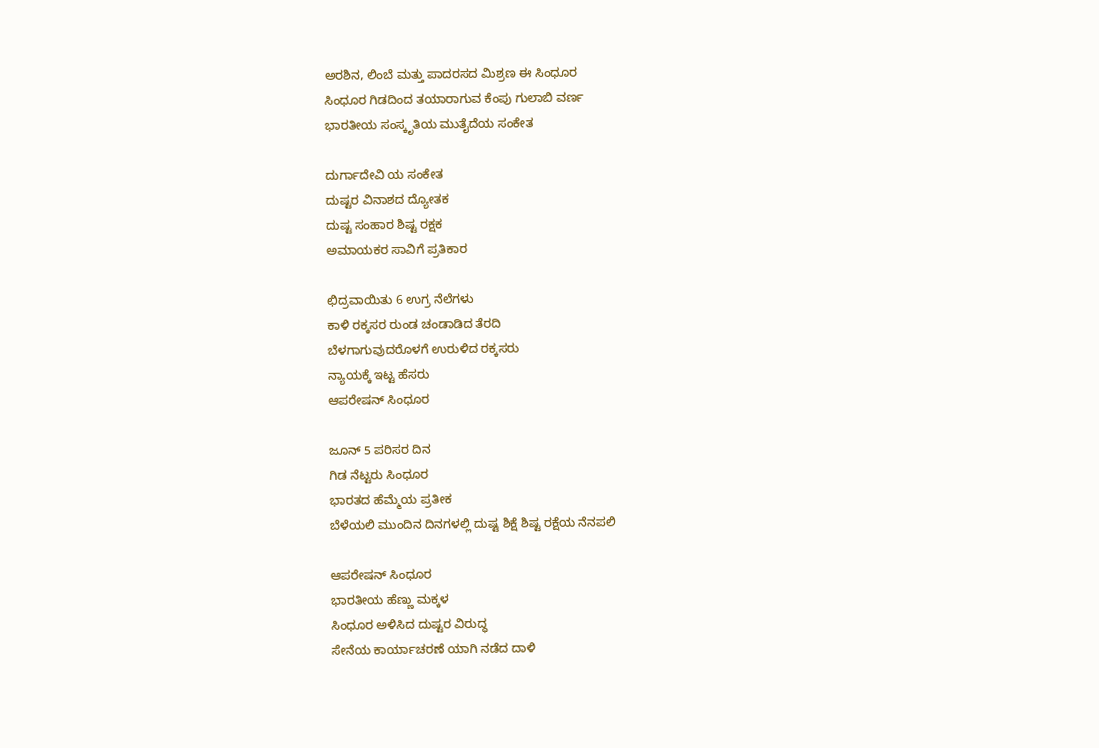ಅರಶಿನ, ಲಿಂಬೆ ಮತ್ತು ಪಾದರಸದ ಮಿಶ್ರಣ ಈ ಸಿಂಧೂರ
ಸಿಂಧೂರ ಗಿಡದಿಂದ ತಯಾರಾಗುವ ಕೆಂಪು ಗುಲಾಬಿ ವರ್ಣ
ಭಾರತೀಯ ಸಂಸ್ಕೃತಿಯ ಮುತೈದೆಯ ಸಂಕೇತ

ದುರ್ಗಾದೇವಿ ಯ ಸಂಕೇತ
ದುಷ್ಟರ ವಿನಾಶದ ದ್ಯೋತಕ
ದುಷ್ಟ ಸಂಹಾರ ಶಿಷ್ಟ ರಕ್ಷಕ
ಅಮಾಯಕರ ಸಾವಿಗೆ ಪ್ರತಿಕಾರ

ಛಿದ್ರವಾಯಿತು 6 ಉಗ್ರ ನೆಲೆಗಳು
ಕಾಳಿ ರಕ್ಕಸರ ರುಂಡ ಚಂಡಾಡಿದ ತೆರದಿ
ಬೆಳಗಾಗುವುದರೊಳಗೆ ಉರುಳಿದ ರಕ್ಕಸರು
ನ್ಯಾಯಕ್ಕೆ ಇಟ್ಟ ಹೆಸರು
ಆಪರೇಷನ್ ಸಿಂಧೂರ

ಜೂನ್ 5 ಪರಿಸರ ದಿನ
ಗಿಡ ನೆಟ್ಟರು ಸಿಂಧೂರ
ಭಾರತದ ಹೆಮ್ಮೆಯ ಪ್ರತೀಕ
ಬೆಳೆಯಲಿ ಮುಂದಿನ ದಿನಗಳಲ್ಲಿ ದುಷ್ಟ ಶಿಕ್ಷೆ ಶಿಷ್ಟ ರಕ್ಷೆಯ ನೆನಪಲಿ

ಆಪರೇಷನ್ ಸಿಂಧೂರ
ಭಾರತೀಯ ಹೆಣ್ಣು ಮಕ್ಕಳ
ಸಿಂಧೂರ ಅಳಿಸಿದ ದುಷ್ಟರ ವಿರುದ್ಧ
ಸೇನೆಯ ಕಾರ್ಯಾಚರಣೆ ಯಾಗಿ ನಡೆದ ದಾಳಿ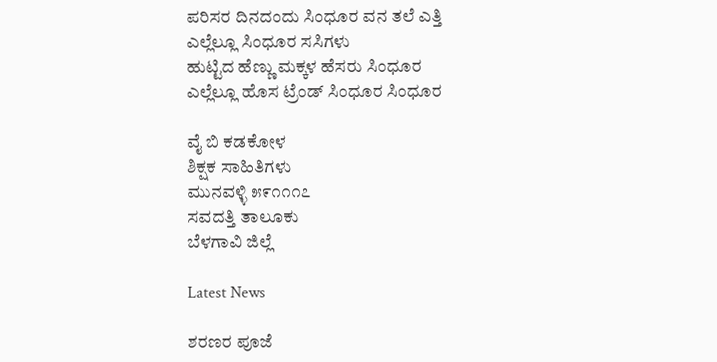ಪರಿಸರ ದಿನದಂದು ಸಿಂಧೂರ ವನ ತಲೆ ಎತ್ತಿ
ಎಲ್ಲೆಲ್ಲೂ ಸಿಂಧೂರ ಸಸಿಗಳು
ಹುಟ್ಟಿದ ಹೆಣ್ಣು ಮಕ್ಕಳ ಹೆಸರು ಸಿಂಧೂರ
ಎಲ್ಲೆಲ್ಲೂ ಹೊಸ ಟ್ರೆಂಡ್ ಸಿಂಧೂರ ಸಿಂಧೂರ

ವೈ ಬಿ ಕಡಕೋಳ
ಶಿಕ್ಷಕ ಸಾಹಿತಿಗಳು
ಮುನವಳ್ಳಿ ೫೯೧೧೧೭
ಸವದತ್ತಿ ತಾಲೂಕು
ಬೆಳಗಾವಿ ಜಿಲ್ಲೆ

Latest News

ಶರಣರ ಪೂಜೆ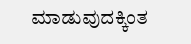ಮಾಡುವುದಕ್ಕಿಂತ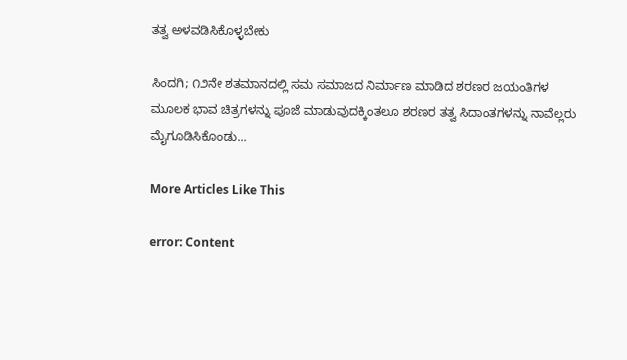ತತ್ವ ಅಳವಡಿಸಿಕೊಳ್ಳಬೇಕು

ಸಿಂದಗಿ; ೧೨ನೇ ಶತಮಾನದಲ್ಲಿ ಸಮ ಸಮಾಜದ ನಿರ್ಮಾಣ ಮಾಡಿದ ಶರಣರ ಜಯಂತಿಗಳ ಮೂಲಕ ಭಾವ ಚಿತ್ರಗಳನ್ನು ಪೂಜೆ ಮಾಡುವುದಕ್ಕಿಂತಲೂ ಶರಣರ ತತ್ವ ಸಿದಾಂತಗಳನ್ನು ನಾವೆಲ್ಲರು ಮೈಗೂಡಿಸಿಕೊಂಡು...

More Articles Like This

error: Content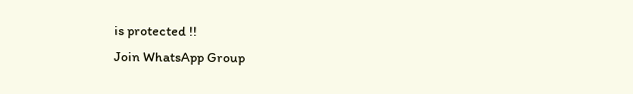is protected !!
Join WhatsApp Group